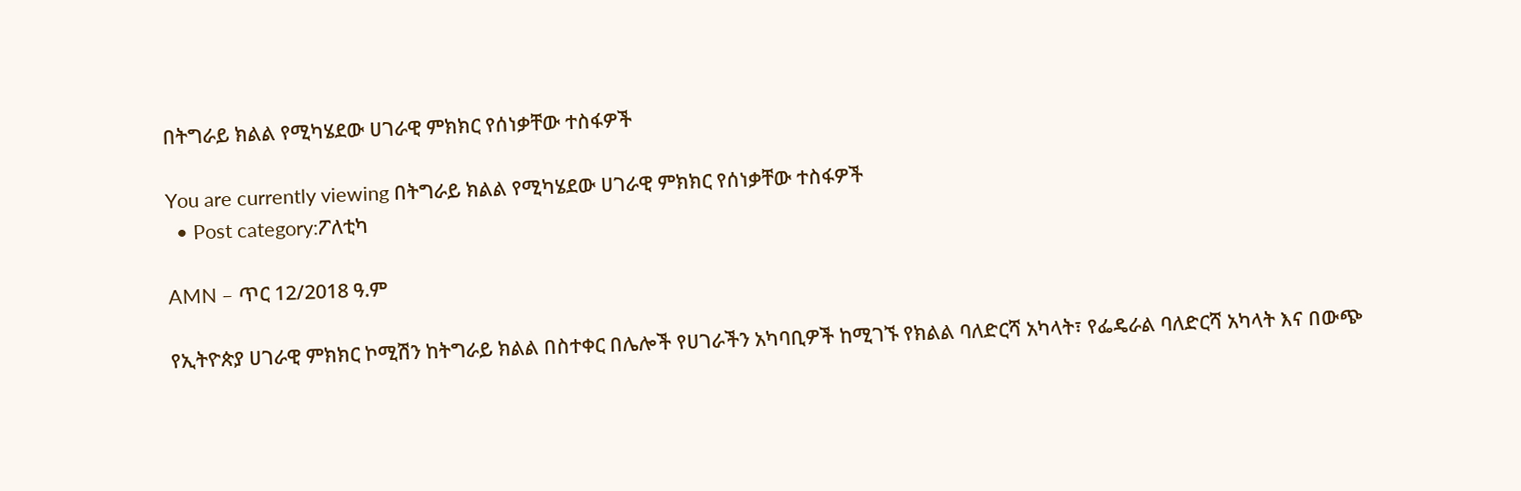በትግራይ ክልል የሚካሄደው ሀገራዊ ምክክር የሰነቃቸው ተስፋዎች

You are currently viewing በትግራይ ክልል የሚካሄደው ሀገራዊ ምክክር የሰነቃቸው ተስፋዎች
  • Post category:ፖለቲካ

AMN – ጥር 12/2018 ዓ.ም

የኢትዮጵያ ሀገራዊ ምክክር ኮሚሽን ከትግራይ ክልል በስተቀር በሌሎች የሀገራችን አካባቢዎች ከሚገኙ የክልል ባለድርሻ አካላት፣ የፌዴራል ባለድርሻ አካላት እና በውጭ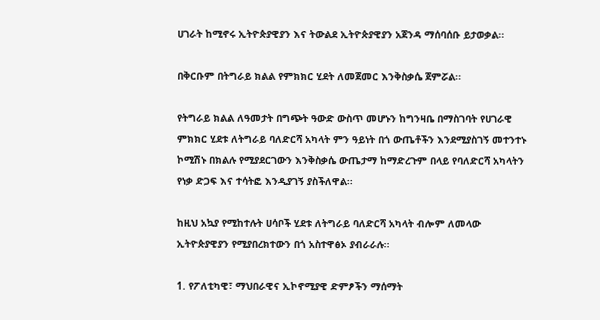ሀገራት ከሚኖሩ ኢትዮጵያዊያን እና ትውልደ ኢትዮጵያዊያን አጀንዳ ማሰባሰቡ ይታወቃል፡፡

በቅርቡም በትግራይ ክልል የምክክር ሂደት ለመጀመር እንቅስቃሴ ጀምሯል፡፡

የትግራይ ክልል ለዓመታት በግጭት ዓውድ ውስጥ መሆኑን ከግንዛቤ በማስገባት የሀገራዊ ምክክር ሂደቱ ለትግራይ ባለድርሻ አካላት ምን ዓይነት በጎ ውጤቶችን እንደሚያስገኝ መተንተኑ ኮሚሽኑ በክልሉ የሚያደርገውን እንቅስቃሴ ውጤታማ ከማድረጉም በላይ የባለድርሻ አካላትን የነቃ ድጋፍ እና ተሳትፎ እንዲያገኝ ያስችለዋል፡፡

ከዚህ አኳያ የሚከተሉት ሀሳቦች ሂደቱ ለትግራይ ባለድርሻ አካላት ብሎም ለመላው ኢትዮጵያዊያን የሚያበረክተውን በጎ አስተዋፅኦ ያብራራሉ፡፡

1. የፖለቲካዊ፣ ማህበራዊና ኢኮኖሚያዊ ድምፆችን ማሰማት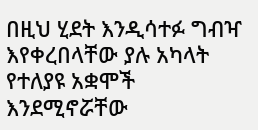በዚህ ሂደት እንዲሳተፉ ግብዣ እየቀረበላቸው ያሉ አካላት የተለያዩ አቋሞች እንደሚኖሯቸው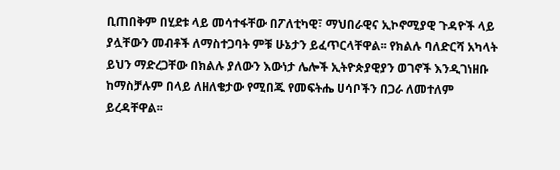ቢጠበቅም በሂደቱ ላይ መሳተፋቸው በፖለቲካዊ፣ ማህበራዊና ኢኮኖሚያዊ ጉዳዮች ላይ ያሏቸውን መብቶች ለማስተጋባት ምቹ ሁኔታን ይፈጥርላቸዋል፡፡ የክልሉ ባለድርሻ አካላት ይህን ማድረጋቸው በክልሉ ያለውን እውነታ ሌሎች ኢትዮጵያዊያን ወገኖች እንዲገነዘቡ ከማስቻሉም በላይ ለዘለቄታው የሚበጁ የመፍትሔ ሀሳቦችን በጋራ ለመተለም ይረዳቸዋል፡፡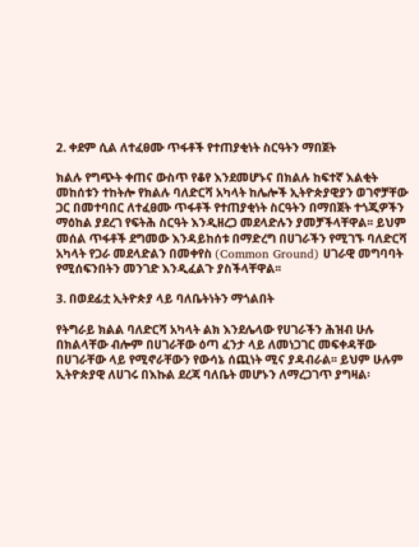2. ቀደም ሲል ለተፈፀሙ ጥፋቶች የተጠያቂነት ስርዓትን ማበጀት

ክልሉ የግጭት ቀጠና ውስጥ የቆየ እንደመሆኑና በክልሉ ከፍተኛ እልቂት መከሰቱን ተከትሎ የክልሉ ባለድርሻ አካላት ከሌሎች ኢትዮጵያዊያን ወገኖቻቸው ጋር በመተባበር ለተፈፀሙ ጥፋቶች የተጠያቂነት ስርዓትን በማበጀት ተጎጂዎችን ማዕከል ያደረገ የፍትሕ ስርዓት እንዲዘረጋ መደላድሉን ያመቻችላቸዋል፡፡ ይህም መሰል ጥፋቶች ደግመው እንዳይከሰቱ በማድረግ በሀገራችን የሚገኙ ባለድርሻ አካላት የጋራ መደላድልን በመቀየስ (Common Ground) ሀገራዊ መግባባት የሚሰፍንበትን መንገድ እንዲፈልጉ ያስችላቸዋል፡፡

3. በወደፊቷ ኢትዮጵያ ላይ ባለቤትነትን ማጎልበት

የትግራይ ክልል ባለድርሻ አካላት ልክ እንደሌላው የሀገራችን ሕዝብ ሁሉ በክልላቸው ብሎም በሀገራቸው ዕጣ ፈንታ ላይ ለመነጋገር መፍቀዳቸው በሀገራቸው ላይ የሚኖራቸውን የውሳኔ ሰጪነት ሚና ያዳብራል፡፡ ይህም ሁሉም ኢትዮጵያዊ ለሀገሩ በእኩል ደረጃ ባለቤት መሆኑን ለማረጋገጥ ያግዛል፡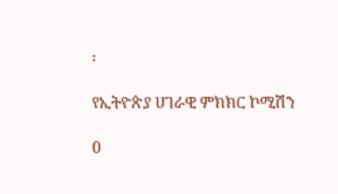፡

የኢትዮጵያ ሀገራዊ ምክክር ኮሚሽን

0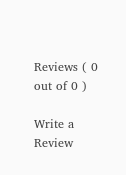Reviews ( 0 out of 0 )

Write a Review